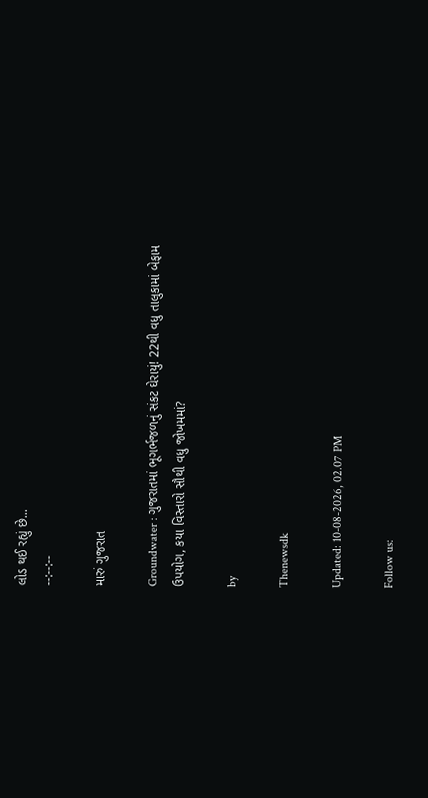લોડ થઈ રહ્યું છે...
--:--:--

મારું ગુજરાત

Groundwater : ગુજરાતમાં ભૂગર્ભજળનું સંકટ ઘેરાયું! 22થી વધુ તાલુકામાં બેફામ ઉપયોગ, કયા વિસ્તારો સૌથી વધુ જોખમમાં?

by

Thenewsdk

Updated: 10-08-2026, 02.07 PM

Follow us: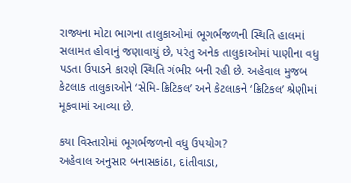રાજ્યના મોટા ભાગના તાલુકાઓમાં ભૂગર્ભજળની સ્થિતિ હાલમાં સલામત હોવાનું જણાવાયું છે, પરંતુ અનેક તાલુકાઓમાં પાણીના વધુ પડતા ઉપાડને કારણે સ્થિતિ ગંભીર બની રહી છે. અહેવાલ મુજબ કેટલાક તાલુકાઓને ‘સેમિ-ક્રિટિકલ’ અને કેટલાકને ‘ક્રિટિકલ’ શ્રેણીમાં મૂકવામાં આવ્યા છે.

કયા વિસ્તારોમાં ભૂગર્ભજળનો વધુ ઉપયોગ?
અહેવાલ અનુસાર બનાસકાંઠા, દાંતીવાડા,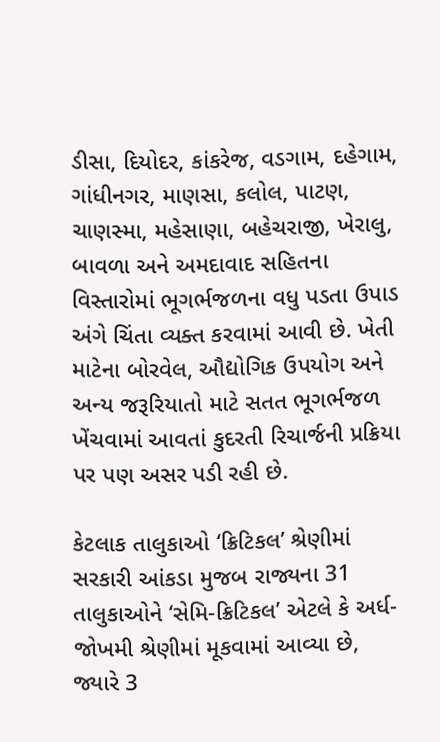ડીસા, દિયોદર, કાંકરેજ, વડગામ, દહેગામ, ગાંધીનગર, માણસા, કલોલ, પાટણ, ચાણસ્મા, મહેસાણા, બહેચરાજી, ખેરાલુ, બાવળા અને અમદાવાદ સહિતના વિસ્તારોમાં ભૂગર્ભજળના વધુ પડતા ઉપાડ અંગે ચિંતા વ્યક્ત કરવામાં આવી છે. ખેતી માટેના બોરવેલ, ઔદ્યોગિક ઉપયોગ અને અન્ય જરૂરિયાતો માટે સતત ભૂગર્ભજળ ખેંચવામાં આવતાં કુદરતી રિચાર્જની પ્રક્રિયા પર પણ અસર પડી રહી છે.

કેટલાક તાલુકાઓ ‘ક્રિટિકલ’ શ્રેણીમાં
સરકારી આંકડા મુજબ રાજ્યના 31 તાલુકાઓને ‘સેમિ-ક્રિટિકલ’ એટલે કે અર્ધ-જોખમી શ્રેણીમાં મૂકવામાં આવ્યા છે, જ્યારે 3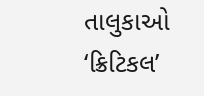તાલુકાઓ ‘ક્રિટિકલ’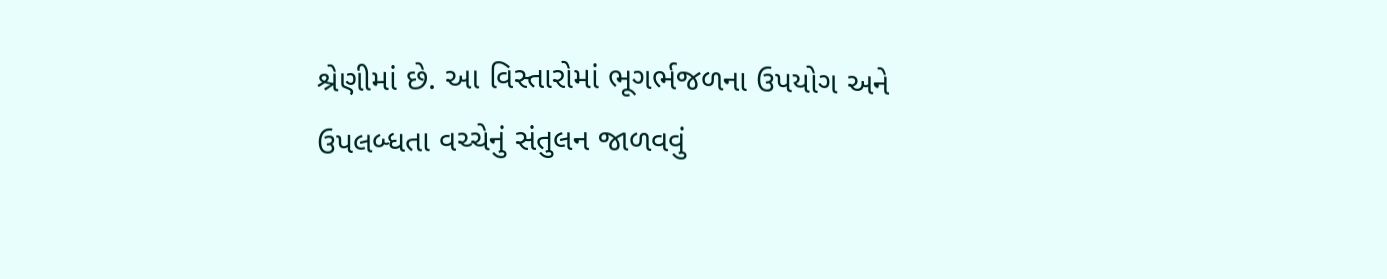શ્રેણીમાં છે. આ વિસ્તારોમાં ભૂગર્ભજળના ઉપયોગ અને ઉપલબ્ધતા વચ્ચેનું સંતુલન જાળવવું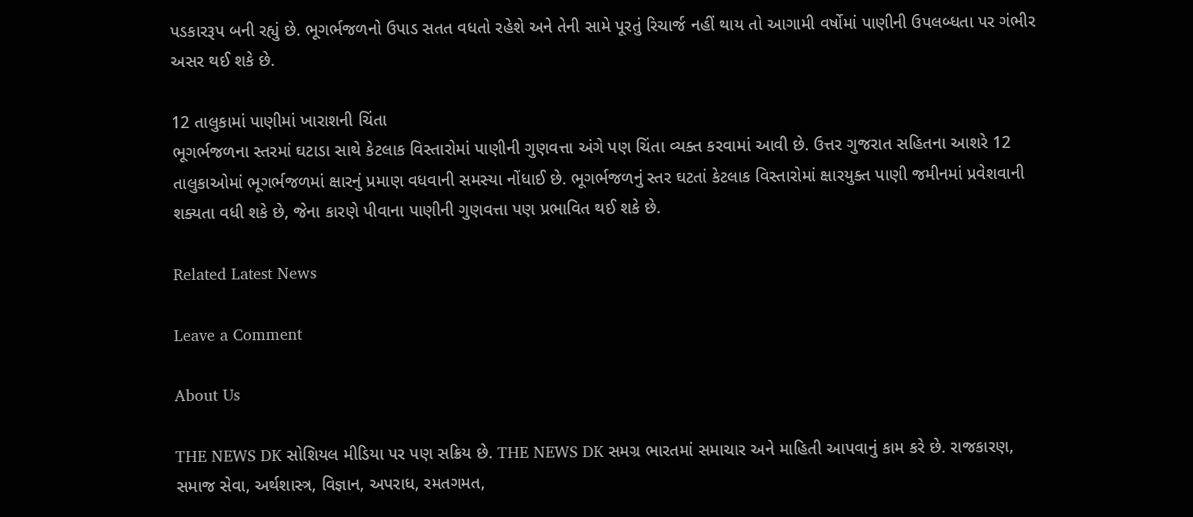પડકારરૂપ બની રહ્યું છે. ભૂગર્ભજળનો ઉપાડ સતત વધતો રહેશે અને તેની સામે પૂરતું રિચાર્જ નહીં થાય તો આગામી વર્ષોમાં પાણીની ઉપલબ્ધતા પર ગંભીર અસર થઈ શકે છે.

12 તાલુકામાં પાણીમાં ખારાશની ચિંતા
ભૂગર્ભજળના સ્તરમાં ઘટાડા સાથે કેટલાક વિસ્તારોમાં પાણીની ગુણવત્તા અંગે પણ ચિંતા વ્યક્ત કરવામાં આવી છે. ઉત્તર ગુજરાત સહિતના આશરે 12 તાલુકાઓમાં ભૂગર્ભજળમાં ક્ષારનું પ્રમાણ વધવાની સમસ્યા નોંધાઈ છે. ભૂગર્ભજળનું સ્તર ઘટતાં કેટલાક વિસ્તારોમાં ક્ષારયુક્ત પાણી જમીનમાં પ્રવેશવાની શક્યતા વધી શકે છે, જેના કારણે પીવાના પાણીની ગુણવત્તા પણ પ્રભાવિત થઈ શકે છે.

Related Latest News

Leave a Comment

About Us

THE NEWS DK સોશિયલ મીડિયા પર પણ સક્રિય છે. THE NEWS DK સમગ્ર ભારતમાં સમાચાર અને માહિતી આપવાનું કામ કરે છે. રાજકારણ, સમાજ સેવા, અર્થશાસ્ત્ર, વિજ્ઞાન, અપરાધ, રમતગમત,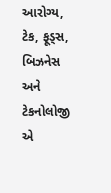આરોગ્ય, ટેક, ફૂડ્સ, બિઝનેસ અને ટેકનોલોજી એ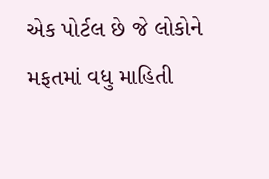એક પોર્ટલ છે જે લોકોને મફતમાં વધુ માહિતી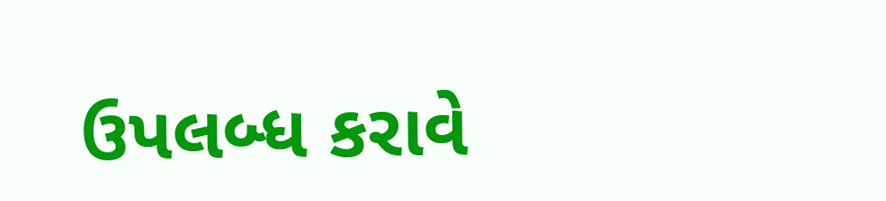ઉપલબ્ધ કરાવે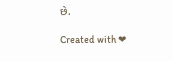છે.

Created with ❤